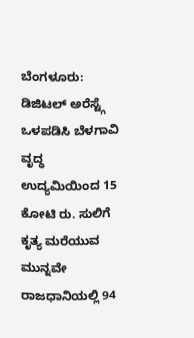ಬೆಂಗಳೂರು: ಡಿಜಿಟಲ್ ಅರೆಸ್ಟ್ಗೆ ಒಳಪಡಿಸಿ ಬೆಳಗಾವಿ ವೃದ್ಧ ಉದ್ಯಮಿಯಿಂದ 15 ಕೋಟಿ ರು. ಸುಲಿಗೆ ಕೃತ್ಯ ಮರೆಯುವ ಮುನ್ನವೇ ರಾಜಧಾನಿಯಲ್ಲಿ 94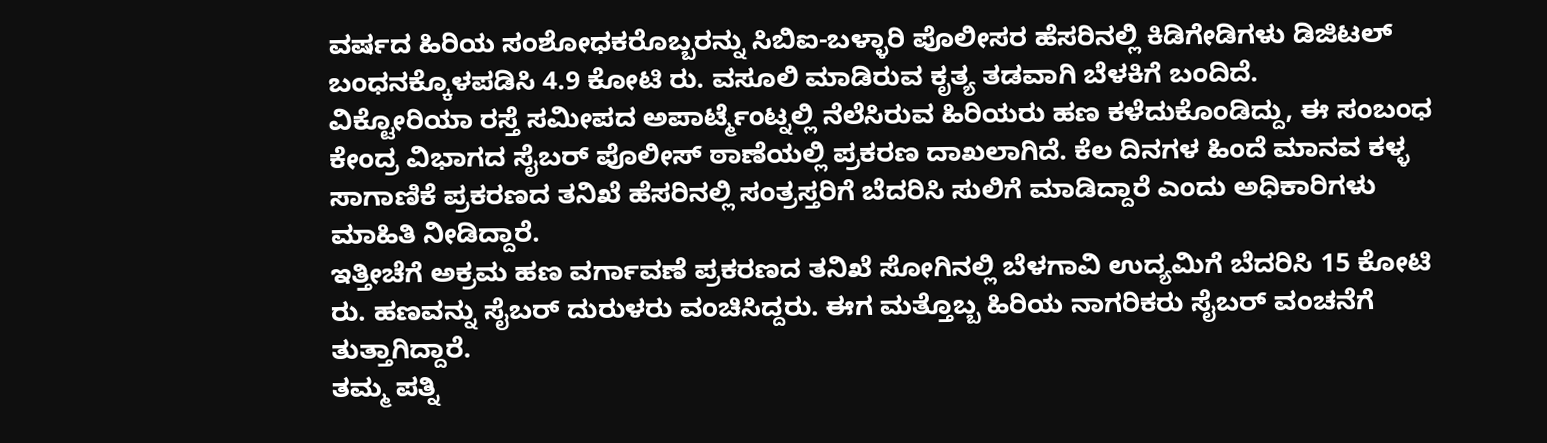ವರ್ಷದ ಹಿರಿಯ ಸಂಶೋಧಕರೊಬ್ಬರನ್ನು ಸಿಬಿಐ-ಬಳ್ಳಾರಿ ಪೊಲೀಸರ ಹೆಸರಿನಲ್ಲಿ ಕಿಡಿಗೇಡಿಗಳು ಡಿಜಿಟಲ್ ಬಂಧನಕ್ಕೊಳಪಡಿಸಿ 4.9 ಕೋಟಿ ರು. ವಸೂಲಿ ಮಾಡಿರುವ ಕೃತ್ಯ ತಡವಾಗಿ ಬೆಳಕಿಗೆ ಬಂದಿದೆ.
ವಿಕ್ಟೋರಿಯಾ ರಸ್ತೆ ಸಮೀಪದ ಅಪಾರ್ಟ್ಮೆಂಟ್ನಲ್ಲಿ ನೆಲೆಸಿರುವ ಹಿರಿಯರು ಹಣ ಕಳೆದುಕೊಂಡಿದ್ದು, ಈ ಸಂಬಂಧ ಕೇಂದ್ರ ವಿಭಾಗದ ಸೈಬರ್ ಪೊಲೀಸ್ ಠಾಣೆಯಲ್ಲಿ ಪ್ರಕರಣ ದಾಖಲಾಗಿದೆ. ಕೆಲ ದಿನಗಳ ಹಿಂದೆ ಮಾನವ ಕಳ್ಳ ಸಾಗಾಣಿಕೆ ಪ್ರಕರಣದ ತನಿಖೆ ಹೆಸರಿನಲ್ಲಿ ಸಂತ್ರಸ್ತರಿಗೆ ಬೆದರಿಸಿ ಸುಲಿಗೆ ಮಾಡಿದ್ದಾರೆ ಎಂದು ಅಧಿಕಾರಿಗಳು ಮಾಹಿತಿ ನೀಡಿದ್ದಾರೆ.
ಇತ್ತೀಚೆಗೆ ಅಕ್ರಮ ಹಣ ವರ್ಗಾವಣೆ ಪ್ರಕರಣದ ತನಿಖೆ ಸೋಗಿನಲ್ಲಿ ಬೆಳಗಾವಿ ಉದ್ಯಮಿಗೆ ಬೆದರಿಸಿ 15 ಕೋಟಿ ರು. ಹಣವನ್ನು ಸೈಬರ್ ದುರುಳರು ವಂಚಿಸಿದ್ದರು. ಈಗ ಮತ್ತೊಬ್ಬ ಹಿರಿಯ ನಾಗರಿಕರು ಸೈಬರ್ ವಂಚನೆಗೆ ತುತ್ತಾಗಿದ್ದಾರೆ.
ತಮ್ಮ ಪತ್ನಿ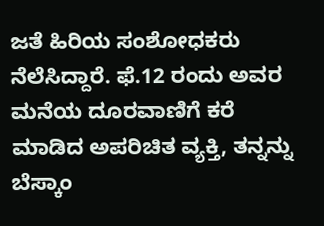ಜತೆ ಹಿರಿಯ ಸಂಶೋಧಕರು ನೆಲೆಸಿದ್ದಾರೆ. ಫೆ.12 ರಂದು ಅವರ ಮನೆಯ ದೂರವಾಣಿಗೆ ಕರೆ ಮಾಡಿದ ಅಪರಿಚಿತ ವ್ಯಕ್ತಿ, ತನ್ನನ್ನು ಬೆಸ್ಕಾಂ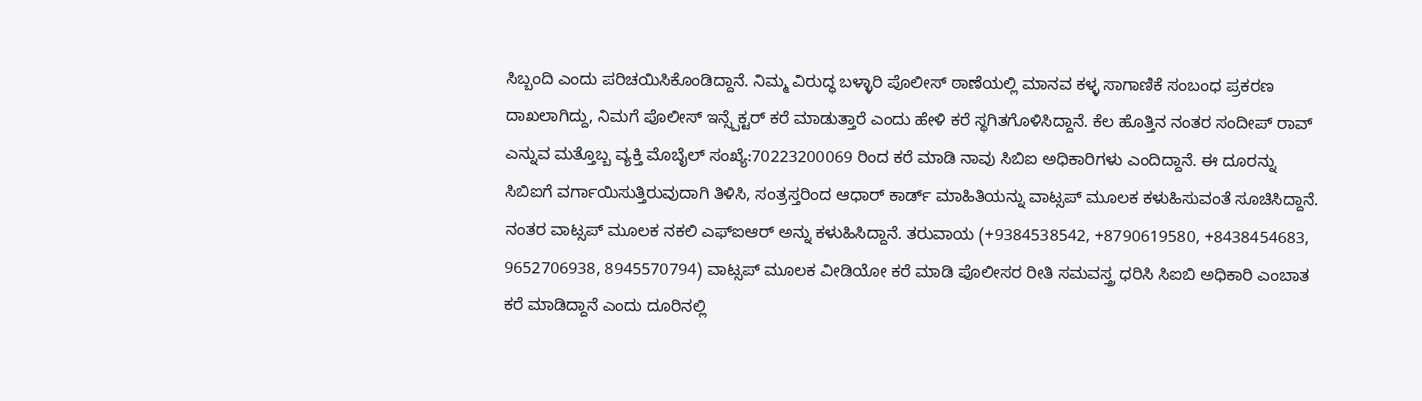ಸಿಬ್ಬಂದಿ ಎಂದು ಪರಿಚಯಿಸಿಕೊಂಡಿದ್ದಾನೆ. ನಿಮ್ಮ ವಿರುದ್ಧ ಬಳ್ಳಾರಿ ಪೊಲೀಸ್ ಠಾಣೆಯಲ್ಲಿ ಮಾನವ ಕಳ್ಳ ಸಾಗಾಣಿಕೆ ಸಂಬಂಧ ಪ್ರಕರಣ ದಾಖಲಾಗಿದ್ದು, ನಿಮಗೆ ಪೊಲೀಸ್ ಇನ್ಸ್ಪೆಕ್ಟರ್ ಕರೆ ಮಾಡುತ್ತಾರೆ ಎಂದು ಹೇಳಿ ಕರೆ ಸ್ಥಗಿತಗೊಳಿಸಿದ್ದಾನೆ. ಕೆಲ ಹೊತ್ತಿನ ನಂತರ ಸಂದೀಪ್ ರಾವ್ ಎನ್ನುವ ಮತ್ತೊಬ್ಬ ವ್ಯಕ್ತಿ ಮೊಬೈಲ್ ಸಂಖ್ಯೆ:70223200069 ರಿಂದ ಕರೆ ಮಾಡಿ ನಾವು ಸಿಬಿಐ ಅಧಿಕಾರಿಗಳು ಎಂದಿದ್ದಾನೆ. ಈ ದೂರನ್ನು ಸಿಬಿಐಗೆ ವರ್ಗಾಯಿಸುತ್ತಿರುವುದಾಗಿ ತಿಳಿಸಿ, ಸಂತ್ರಸ್ತರಿಂದ ಆಧಾರ್ ಕಾರ್ಡ್ ಮಾಹಿತಿಯನ್ನು ವಾಟ್ಸಪ್ ಮೂಲಕ ಕಳುಹಿಸುವಂತೆ ಸೂಚಿಸಿದ್ದಾನೆ. ನಂತರ ವಾಟ್ಸಪ್ ಮೂಲಕ ನಕಲಿ ಎಫ್ಐಆರ್ ಅನ್ನು ಕಳುಹಿಸಿದ್ದಾನೆ. ತರುವಾಯ (+9384538542, +8790619580, +8438454683, 9652706938, 8945570794) ವಾಟ್ಸಪ್ ಮೂಲಕ ವೀಡಿಯೋ ಕರೆ ಮಾಡಿ ಪೊಲೀಸರ ರೀತಿ ಸಮವಸ್ತ್ರ ಧರಿಸಿ ಸಿಐಬಿ ಅಧಿಕಾರಿ ಎಂಬಾತ ಕರೆ ಮಾಡಿದ್ದಾನೆ ಎಂದು ದೂರಿನಲ್ಲಿ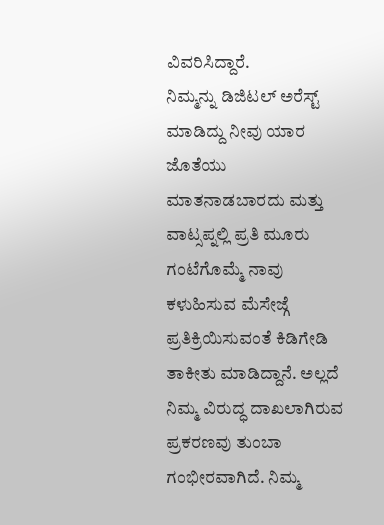ವಿವರಿಸಿದ್ದಾರೆ.
ನಿಮ್ಮನ್ನು ಡಿಜಿಟಲ್ ಅರೆಸ್ಟ್ ಮಾಡಿದ್ದು ನೀವು ಯಾರ ಜೊತೆಯು ಮಾತನಾಡಬಾರದು ಮತ್ತು ವಾಟ್ಸಪ್ನಲ್ಲಿ ಪ್ರತಿ ಮೂರು ಗಂಟೆಗೊಮ್ಮೆ ನಾವು ಕಳುಹಿಸುವ ಮೆಸೇಜ್ಗೆ ಪ್ರತಿಕ್ರಿಯಿಸುವಂತೆ ಕಿಡಿಗೇಡಿ ತಾಕೀತು ಮಾಡಿದ್ದಾನೆ. ಅಲ್ಲದೆ ನಿಮ್ಮ ವಿರುದ್ಧ ದಾಖಲಾಗಿರುವ ಪ್ರಕರಣವು ತುಂಬಾ ಗಂಭೀರವಾಗಿದೆ. ನಿಮ್ಮ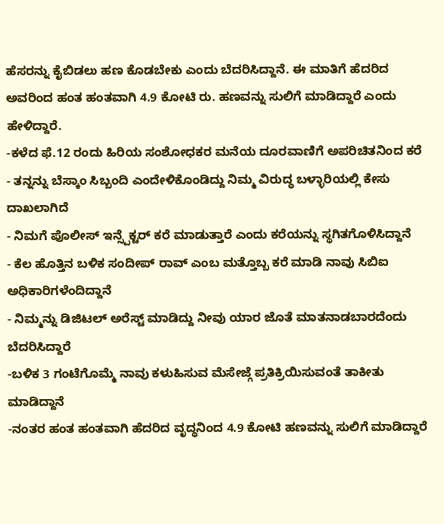ಹೆಸರನ್ನು ಕೈಬಿಡಲು ಹಣ ಕೊಡಬೇಕು ಎಂದು ಬೆದರಿಸಿದ್ದಾನೆ. ಈ ಮಾತಿಗೆ ಹೆದರಿದ ಅವರಿಂದ ಹಂತ ಹಂತವಾಗಿ 4.9 ಕೋಟಿ ರು. ಹಣವನ್ನು ಸುಲಿಗೆ ಮಾಡಿದ್ದಾರೆ ಎಂದು ಹೇಳಿದ್ದಾರೆ.
-ಕಳೆದ ಫೆ.12 ರಂದು ಹಿರಿಯ ಸಂಶೋಧಕರ ಮನೆಯ ದೂರವಾಣಿಗೆ ಅಪರಿಚಿತನಿಂದ ಕರೆ
- ತನ್ನನ್ನು ಬೆಸ್ಕಾಂ ಸಿಬ್ಬಂದಿ ಎಂದೇಳಿಕೊಂಡಿದ್ದು ನಿಮ್ಮ ವಿರುದ್ಧ ಬಳ್ಳಾರಿಯಲ್ಲಿ ಕೇಸು ದಾಖಲಾಗಿದೆ
- ನಿಮಗೆ ಪೊಲೀಸ್ ಇನ್ಸ್ಪೆಕ್ಟರ್ ಕರೆ ಮಾಡುತ್ತಾರೆ ಎಂದು ಕರೆಯನ್ನು ಸ್ಥಗಿತಗೊಳಿಸಿದ್ದಾನೆ
- ಕೆಲ ಹೊತ್ತಿನ ಬಳಿಕ ಸಂದೀಪ್ ರಾವ್ ಎಂಬ ಮತ್ತೊಬ್ಬ ಕರೆ ಮಾಡಿ ನಾವು ಸಿಬಿಐ ಅಧಿಕಾರಿಗಳೆಂದಿದ್ದಾನೆ
- ನಿಮ್ಮನ್ನು ಡಿಜಿಟಲ್ ಅರೆಸ್ಟ್ ಮಾಡಿದ್ದು ನೀವು ಯಾರ ಜೊತೆ ಮಾತನಾಡಬಾರದೆಂದು ಬೆದರಿಸಿದ್ದಾರೆ
-ಬಳಿಕ 3 ಗಂಟೆಗೊಮ್ಮೆ ನಾವು ಕಳುಹಿಸುವ ಮೆಸೇಜ್ಗೆ ಪ್ರತಿಕ್ರಿಯಿಸುವಂತೆ ತಾಕೀತು ಮಾಡಿದ್ದಾನೆ
-ನಂತರ ಹಂತ ಹಂತವಾಗಿ ಹೆದರಿದ ವೃದ್ಧನಿಂದ 4.9 ಕೋಟಿ ಹಣವನ್ನು ಸುಲಿಗೆ ಮಾಡಿದ್ದಾರೆ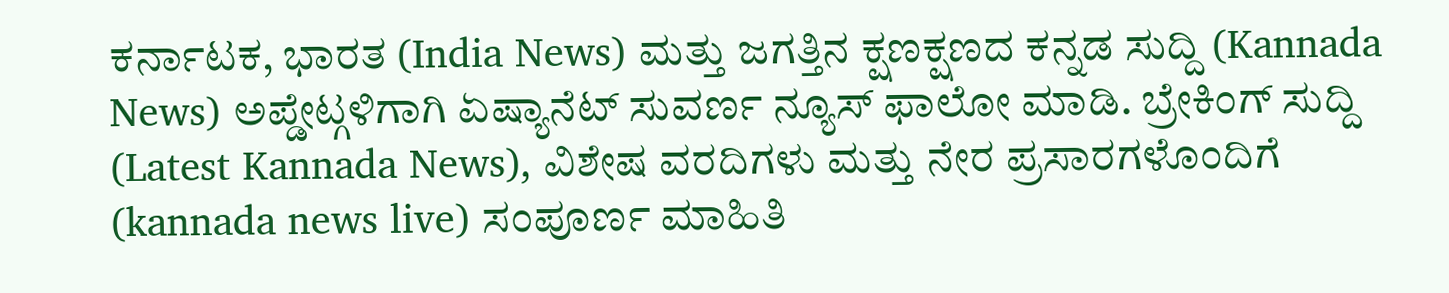ಕರ್ನಾಟಕ, ಭಾರತ (India News) ಮತ್ತು ಜಗತ್ತಿನ ಕ್ಷಣಕ್ಷಣದ ಕನ್ನಡ ಸುದ್ದಿ (Kannada News) ಅಪ್ಡೇಟ್ಗಳಿಗಾಗಿ ಏಷ್ಯಾನೆಟ್ ಸುವರ್ಣ ನ್ಯೂಸ್ ಫಾಲೋ ಮಾಡಿ. ಬ್ರೇಕಿಂಗ್ ಸುದ್ದಿ (Latest Kannada News), ವಿಶೇಷ ವರದಿಗಳು ಮತ್ತು ನೇರ ಪ್ರಸಾರಗಳೊಂದಿಗೆ (kannada news live) ಸಂಪೂರ್ಣ ಮಾಹಿತಿ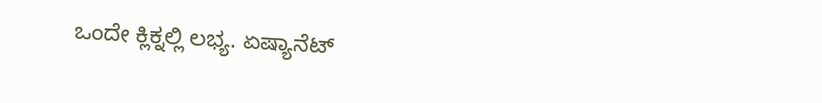ಒಂದೇ ಕ್ಲಿಕ್ನಲ್ಲಿ ಲಭ್ಯ. ಏಷ್ಯಾನೆಟ್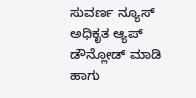ಸುವರ್ಣ ನ್ಯೂಸ್ ಅಧಿಕೃತ ಆ್ಯಪ್ ಡೌನ್ಲೋಡ್ ಮಾಡಿ ಹಾಗು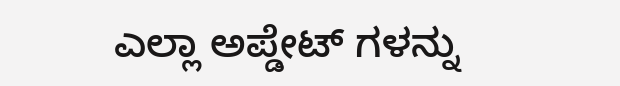ಎಲ್ಲಾ ಅಪ್ಡೇಟ್ ಗಳನ್ನು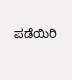ಪಡೆಯಿರಿ